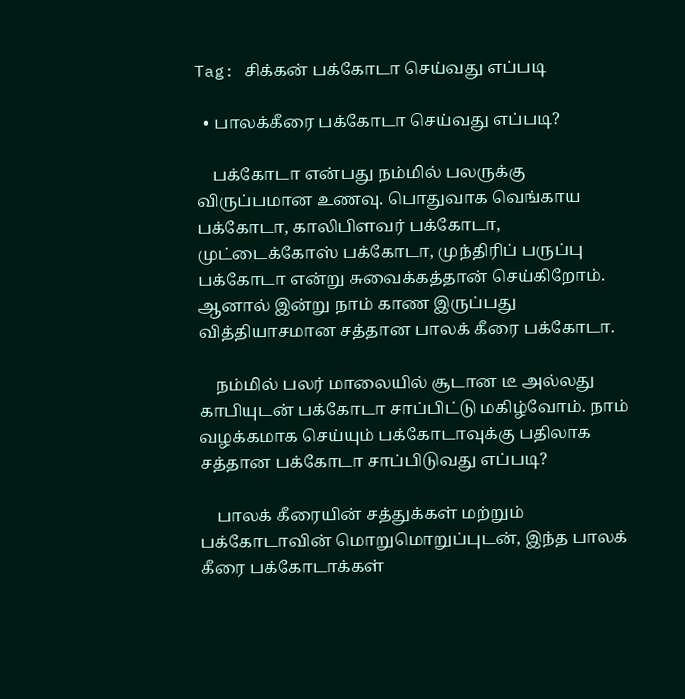Tag: சிக்கன் பக்கோடா செய்வது எப்படி

  • பாலக்கீரை பக்கோடா செய்வது எப்படி?

    பக்கோடா என்பது நம்மில் பலருக்கு விருப்பமான உணவு. பொதுவாக வெங்காய பக்கோடா, காலிபிளவர் பக்கோடா, முட்டைக்கோஸ் பக்கோடா, முந்திரிப் பருப்பு பக்கோடா என்று சுவைக்கத்தான் செய்கிறோம். ஆனால் இன்று நாம் காண இருப்பது வித்தியாசமான சத்தான பாலக் கீரை பக்கோடா.

    நம்மில் பலர் மாலையில் சூடான டீ அல்லது காபியுடன் பக்கோடா சாப்பிட்டு மகிழ்வோம். நாம் வழக்கமாக செய்யும் பக்கோடாவுக்கு பதிலாக சத்தான பக்கோடா சாப்பிடுவது எப்படி?

    பாலக் கீரையின் சத்துக்கள் மற்றும் பக்கோடாவின் மொறுமொறுப்புடன், இந்த பாலக் கீரை பக்கோடாக்கள்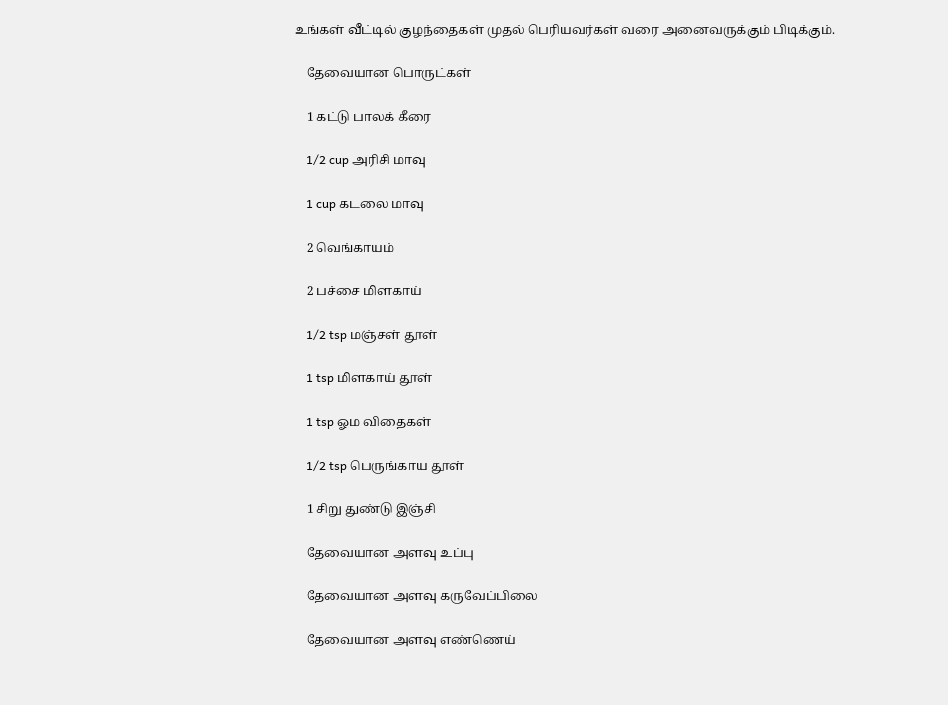உங்கள் வீட்டில் குழந்தைகள் முதல் பெரியவர்கள் வரை அனைவருக்கும் பிடிக்கும்.

    தேவையான பொருட்கள்

    1 கட்டு பாலக் கீரை

    1/2 cup அரிசி மாவு

    1 cup கடலை மாவு

    2 வெங்காயம்

    2 பச்சை மிளகாய்

    1/2 tsp மஞ்சள் தூள்

    1 tsp மிளகாய் தூள்

    1 tsp ஓம விதைகள்

    1/2 tsp பெருங்காய தூள்

    1 சிறு துண்டு இஞ்சி

    தேவையான அளவு உப்பு

    தேவையான அளவு கருவேப்பிலை

    தேவையான அளவு எண்ணெய்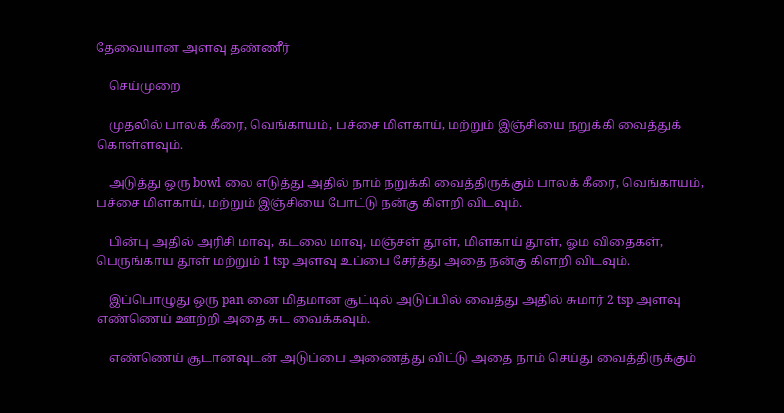தேவையான அளவு தண்ணீர்

    செய்முறை

    முதலில் பாலக் கீரை, வெங்காயம், பச்சை மிளகாய், மற்றும் இஞ்சியை நறுக்கி வைத்துக் கொள்ளவும்.

    அடுத்து ஒரு bowl லை எடுத்து அதில் நாம் நறுக்கி வைத்திருக்கும் பாலக் கீரை, வெங்காயம், பச்சை மிளகாய், மற்றும் இஞ்சியை போட்டு நன்கு கிளறி விடவும்.

    பின்பு அதில் அரிசி மாவு, கடலை மாவு, மஞ்சள் தூள், மிளகாய் தூள், ஓம விதைகள், பெருங்காய தூள் மற்றும் 1 tsp அளவு உப்பை சேர்த்து அதை நன்கு கிளறி விடவும்.

    இப்பொழுது ஒரு pan னை மிதமான சூட்டில் அடுப்பில் வைத்து அதில் சுமார் 2 tsp அளவு எண்ணெய் ஊற்றி அதை சுட வைக்கவும்.

    எண்ணெய் சூடானவுடன் அடுப்பை அணைத்து விட்டு அதை நாம் செய்து வைத்திருக்கும்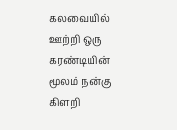கலவையில் ஊற்றி ஒரு கரண்டியின் மூலம் நன்கு கிளறி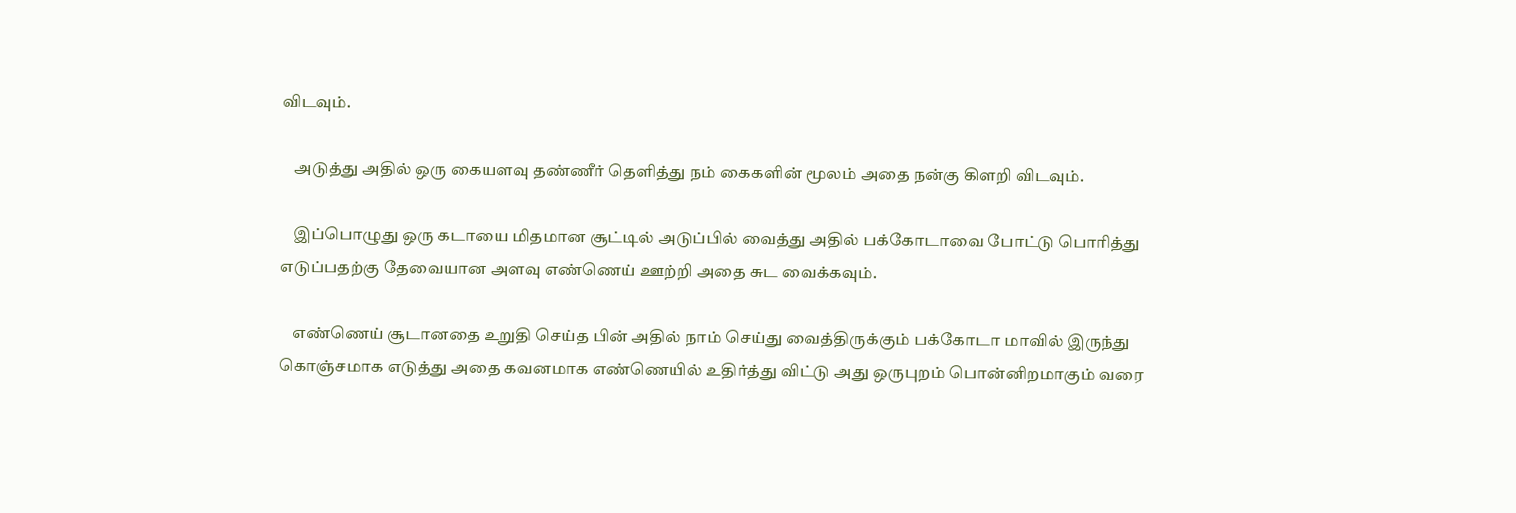விடவும்.

    அடுத்து அதில் ஒரு கையளவு தண்ணீர் தெளித்து நம் கைகளின் மூலம் அதை நன்கு கிளறி விடவும்.

    இப்பொழுது ஒரு கடாயை மிதமான சூட்டில் அடுப்பில் வைத்து அதில் பக்கோடாவை போட்டு பொரித்து எடுப்பதற்கு தேவையான அளவு எண்ணெய் ஊற்றி அதை சுட வைக்கவும்.

    எண்ணெய் சூடானதை உறுதி செய்த பின் அதில் நாம் செய்து வைத்திருக்கும் பக்கோடா மாவில் இருந்து கொஞ்சமாக எடுத்து அதை கவனமாக எண்ணெயில் உதிர்த்து விட்டு அது ஒருபுறம் பொன்னிறமாகும் வரை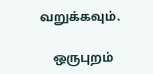வறுக்கவும்.

    ஒருபுறம்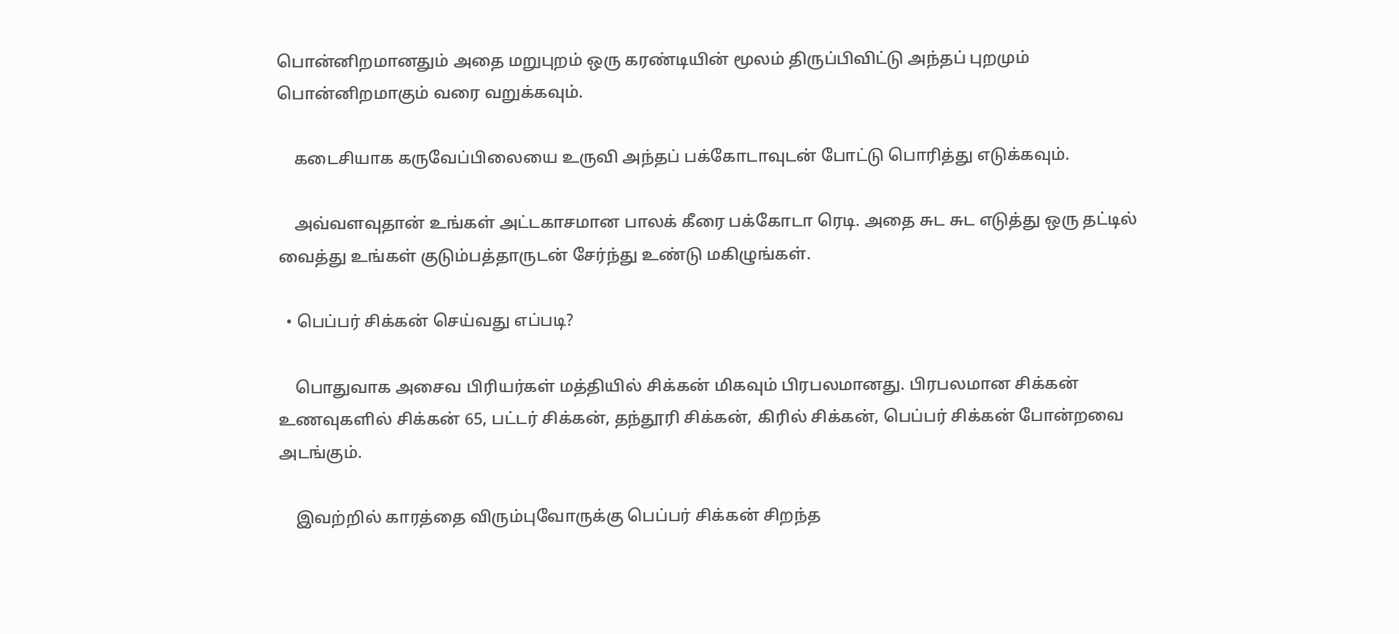பொன்னிறமானதும் அதை மறுபுறம் ஒரு கரண்டியின் மூலம் திருப்பிவிட்டு அந்தப் புறமும் பொன்னிறமாகும் வரை வறுக்கவும்.

    கடைசியாக கருவேப்பிலையை உருவி அந்தப் பக்கோடாவுடன் போட்டு பொரித்து எடுக்கவும்.

    அவ்வளவுதான் உங்கள் அட்டகாசமான பாலக் கீரை பக்கோடா ரெடி. அதை சுட சுட எடுத்து ஒரு தட்டில் வைத்து உங்கள் குடும்பத்தாருடன் சேர்ந்து உண்டு மகிழுங்கள்.

  • பெப்பர் சிக்கன் செய்வது எப்படி?

    பொதுவாக அசைவ பிரியர்கள் மத்தியில் சிக்கன் மிகவும் பிரபலமானது. பிரபலமான சிக்கன் உணவுகளில் சிக்கன் 65, பட்டர் சிக்கன், தந்தூரி சிக்கன், கிரில் சிக்கன், பெப்பர் சிக்கன் போன்றவை அடங்கும்.

    இவற்றில் காரத்தை விரும்புவோருக்கு பெப்பர் சிக்கன் சிறந்த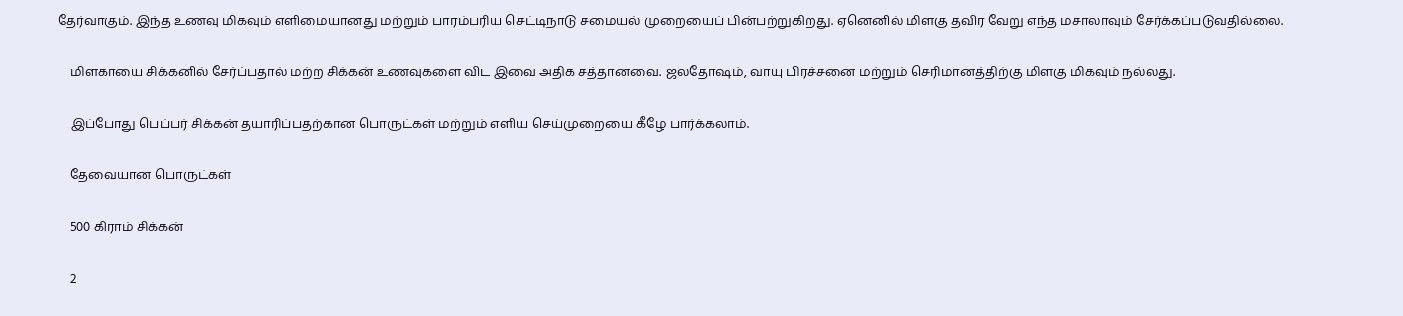தேர்வாகும். இந்த உணவு மிகவும் எளிமையானது மற்றும் பாரம்பரிய செட்டிநாடு சமையல் முறையைப் பின்பற்றுகிறது. ஏனெனில் மிளகு தவிர வேறு எந்த மசாலாவும் சேர்க்கப்படுவதில்லை.

    மிளகாயை சிக்கனில் சேர்ப்பதால் மற்ற சிக்கன் உணவுகளை விட இவை அதிக சத்தானவை. ஜலதோஷம், வாயு பிரச்சனை மற்றும் செரிமானத்திற்கு மிளகு மிகவும் நல்லது.

    இப்போது பெப்பர் சிக்கன் தயாரிப்பதற்கான பொருட்கள் மற்றும் எளிய செய்முறையை கீழே பார்க்கலாம்.

    தேவையான பொருட்கள்

    500 கிராம் சிக்கன்

    2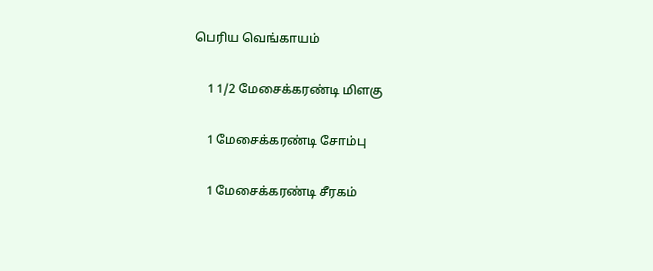பெரிய வெங்காயம்

    1 1/2 மேசைக்கரண்டி மிளகு

    1 மேசைக்கரண்டி சோம்பு

    1 மேசைக்கரண்டி சீரகம்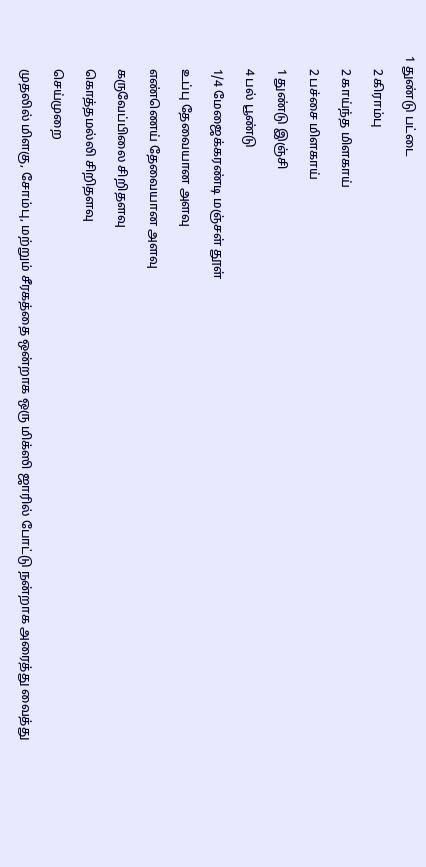1 துண்டு பட்டை

    2 கிராம்பு

    2 காய்ந்த மிளகாய்

    2 பச்சை மிளகாய்

    1 துண்டு இஞ்சி

    4 பல் பூண்டு

    1/4 மேஜைக்கரண்டி மஞ்சள் தூள்

    உப்பு தேவையான அளவு

    எண்ணெய் தேவையான அளவு

    கருவேப்பிலை சிறிதளவு

    கொத்தமல்லி சிறிதளவு

    செய்முறை

    முதலில் மிளகு, சோம்பு, மற்றும் சீரகத்தை ஒன்றாக ஒரு மிக்ஸி ஜாரில் போட்டு நன்றாக அரைத்து வைத்து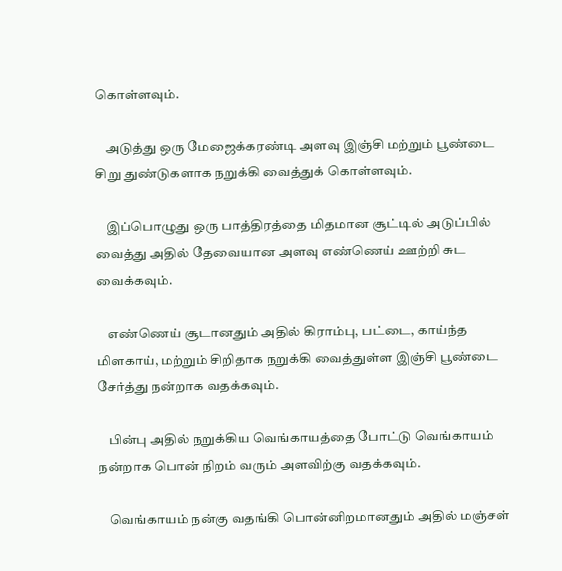கொள்ளவும்.

    அடுத்து ஒரு மேஜைக்கரண்டி அளவு இஞ்சி மற்றும் பூண்டை சிறு துண்டுகளாக நறுக்கி வைத்துக் கொள்ளவும்.

    இப்பொழுது ஒரு பாத்திரத்தை மிதமான சூட்டில் அடுப்பில் வைத்து அதில் தேவையான அளவு எண்ணெய் ஊற்றி சுட வைக்கவும்.

    எண்ணெய் சூடானதும் அதில் கிராம்பு, பட்டை, காய்ந்த மிளகாய், மற்றும் சிறிதாக நறுக்கி வைத்துள்ள இஞ்சி பூண்டை சேர்த்து நன்றாக வதக்கவும்.

    பின்பு அதில் நறுக்கிய வெங்காயத்தை போட்டு வெங்காயம் நன்றாக பொன் நிறம் வரும் அளவிற்கு வதக்கவும்.

    வெங்காயம் நன்கு வதங்கி பொன்னிறமானதும் அதில் மஞ்சள்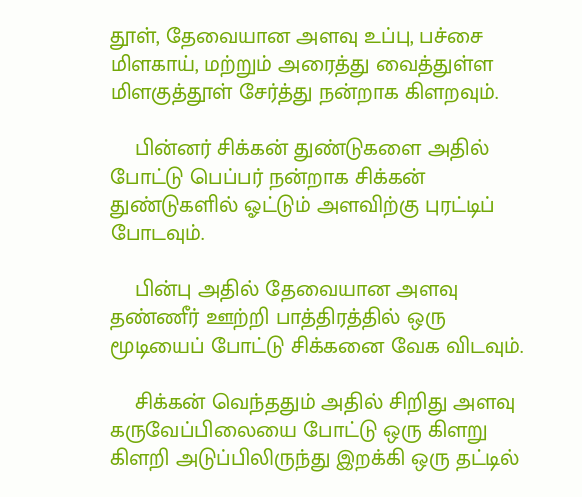தூள், தேவையான அளவு உப்பு, பச்சை மிளகாய், மற்றும் அரைத்து வைத்துள்ள மிளகுத்தூள் சேர்த்து நன்றாக கிளறவும்.

    பின்னர் சிக்கன் துண்டுகளை அதில் போட்டு பெப்பர் நன்றாக சிக்கன் துண்டுகளில் ஓட்டும் அளவிற்கு புரட்டிப் போடவும்.

    பின்பு அதில் தேவையான அளவு தண்ணீர் ஊற்றி பாத்திரத்தில் ஒரு மூடியைப் போட்டு சிக்கனை வேக விடவும்.

    சிக்கன் வெந்ததும் அதில் சிறிது அளவு கருவேப்பிலையை போட்டு ஒரு கிளறு கிளறி அடுப்பிலிருந்து இறக்கி ஒரு தட்டில்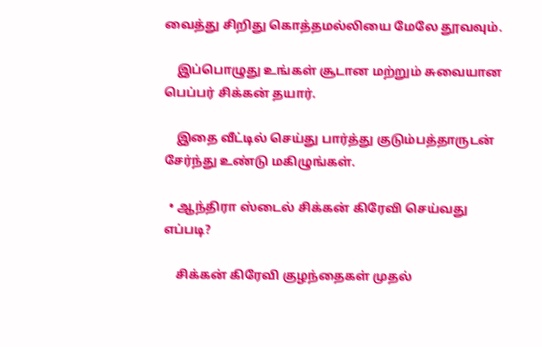வைத்து சிறிது கொத்தமல்லியை மேலே தூவவும்.

    இப்பொழுது உங்கள் சூடான மற்றும் சுவையான பெப்பர் சிக்கன் தயார்.

    இதை வீட்டில் செய்து பார்த்து குடும்பத்தாருடன் சேர்ந்து உண்டு மகிழுங்கள்.

  • ஆந்திரா ஸ்டைல் சிக்கன் கிரேவி செய்வது எப்படி?

    சிக்கன் கிரேவி குழந்தைகள் முதல்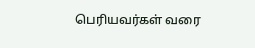பெரியவர்கள் வரை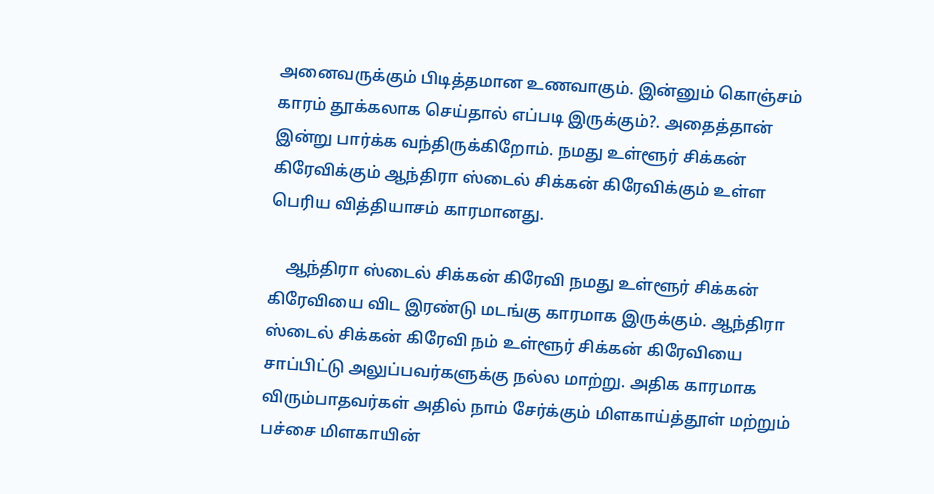அனைவருக்கும் பிடித்தமான உணவாகும். இன்னும் கொஞ்சம் காரம் தூக்கலாக செய்தால் எப்படி இருக்கும்?. அதைத்தான் இன்று பார்க்க வந்திருக்கிறோம். நமது உள்ளூர் சிக்கன் கிரேவிக்கும் ஆந்திரா ஸ்டைல் சிக்கன் கிரேவிக்கும் உள்ள பெரிய வித்தியாசம் காரமானது.

    ஆந்திரா ஸ்டைல் சிக்கன் கிரேவி நமது உள்ளூர் சிக்கன் கிரேவியை விட இரண்டு மடங்கு காரமாக இருக்கும். ஆந்திரா ஸ்டைல் சிக்கன் கிரேவி நம் உள்ளூர் சிக்கன் கிரேவியை சாப்பிட்டு அலுப்பவர்களுக்கு நல்ல மாற்று. அதிக காரமாக விரும்பாதவர்கள் அதில் நாம் சேர்க்கும் மிளகாய்த்தூள் மற்றும் பச்சை மிளகாயின்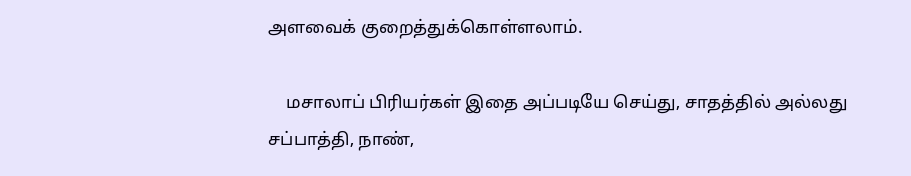அளவைக் குறைத்துக்கொள்ளலாம்.

    மசாலாப் பிரியர்கள் இதை அப்படியே செய்து, சாதத்தில் அல்லது சப்பாத்தி, நாண்,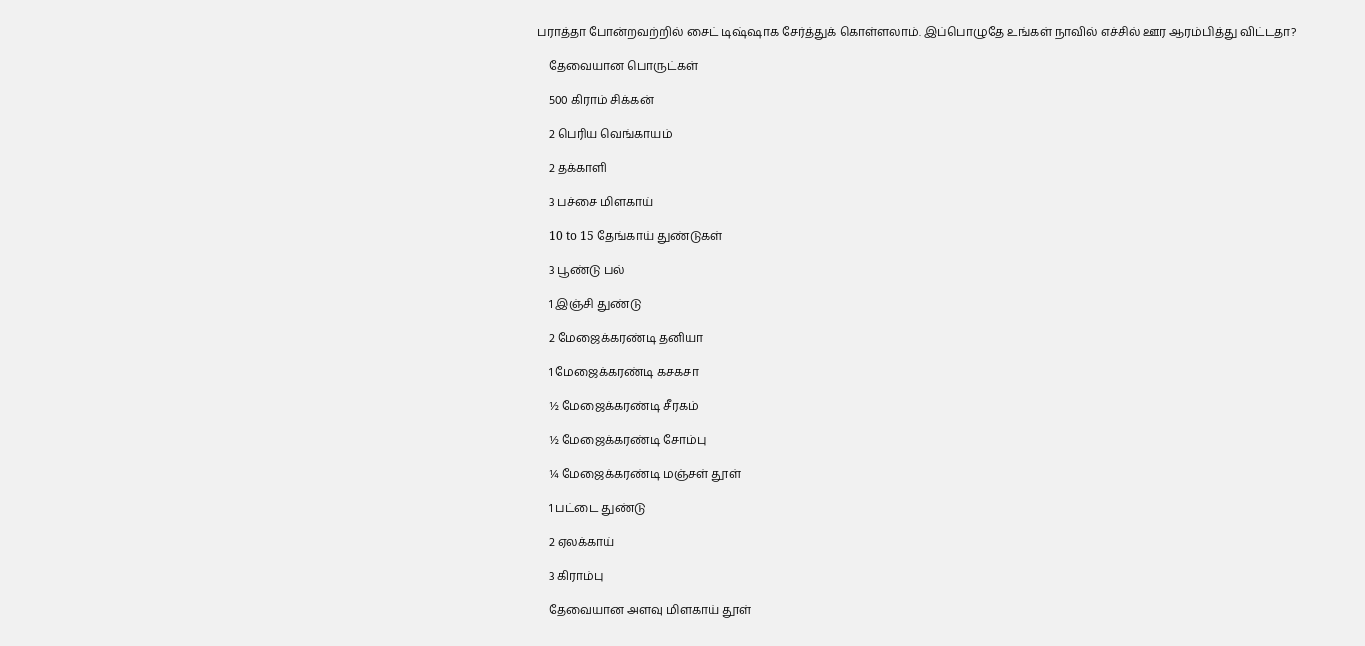பராத்தா போன்றவற்றில் சைட் டிஷ்ஷாக சேர்த்துக் கொள்ளலாம். இப்பொழுதே உங்கள் நாவில் எச்சில் ஊர ஆரம்பித்து விட்டதா?

    தேவையான பொருட்கள்

    500 கிராம் சிக்கன்

    2 பெரிய வெங்காயம்

    2 தக்காளி

    3 பச்சை மிளகாய்

    10 to 15 தேங்காய் துண்டுகள்

    3 பூண்டு பல்

    1 இஞ்சி துண்டு

    2 மேஜைக்கரண்டி தனியா

    1 மேஜைக்கரண்டி கசகசா

    ½ மேஜைக்கரண்டி சீரகம்

    ½ மேஜைக்கரண்டி சோம்பு

    ¼ மேஜைக்கரண்டி மஞ்சள் தூள்

    1 பட்டை துண்டு

    2 ஏலக்காய்

    3 கிராம்பு

    தேவையான அளவு மிளகாய் தூள்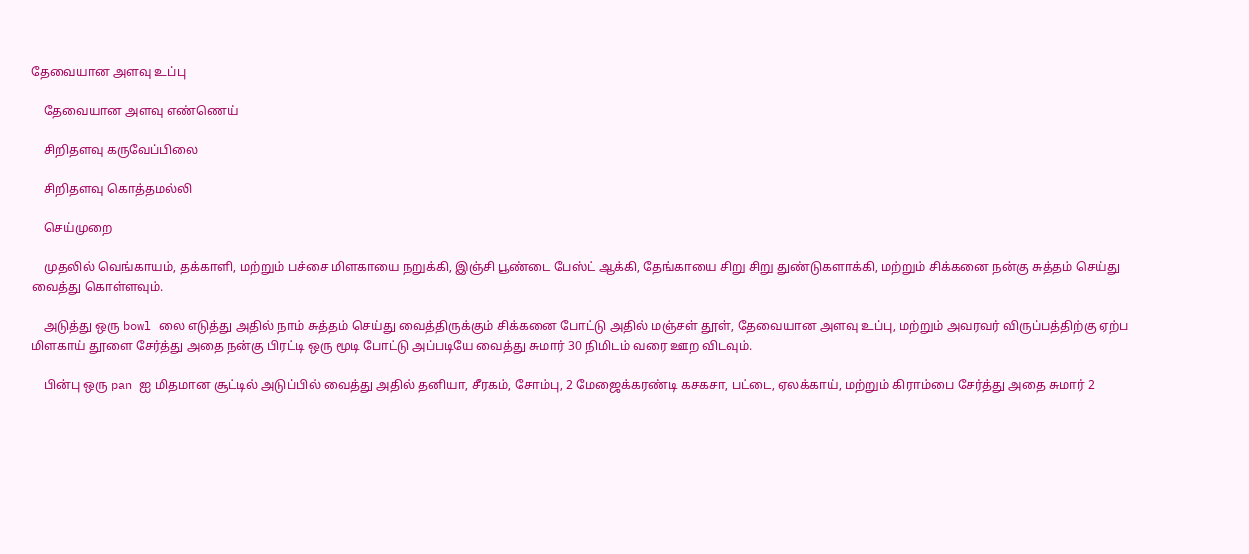தேவையான அளவு உப்பு

    தேவையான அளவு எண்ணெய்

    சிறிதளவு கருவேப்பிலை

    சிறிதளவு கொத்தமல்லி

    செய்முறை

    முதலில் வெங்காயம், தக்காளி, மற்றும் பச்சை மிளகாயை நறுக்கி, இஞ்சி பூண்டை பேஸ்ட் ஆக்கி, தேங்காயை சிறு சிறு துண்டுகளாக்கி, மற்றும் சிக்கனை நன்கு சுத்தம் செய்து வைத்து கொள்ளவும்.

    அடுத்து ஒரு bowl லை எடுத்து அதில் நாம் சுத்தம் செய்து வைத்திருக்கும் சிக்கனை போட்டு அதில் மஞ்சள் தூள், தேவையான அளவு உப்பு, மற்றும் அவரவர் விருப்பத்திற்கு ஏற்ப மிளகாய் தூளை சேர்த்து அதை நன்கு பிரட்டி ஒரு மூடி போட்டு அப்படியே வைத்து சுமார் 30 நிமிடம் வரை ஊற விடவும்.

    பின்பு ஒரு pan ஐ மிதமான சூட்டில் அடுப்பில் வைத்து அதில் தனியா, சீரகம், சோம்பு, 2 மேஜைக்கரண்டி கசகசா, பட்டை, ஏலக்காய், மற்றும் கிராம்பை சேர்த்து அதை சுமார் 2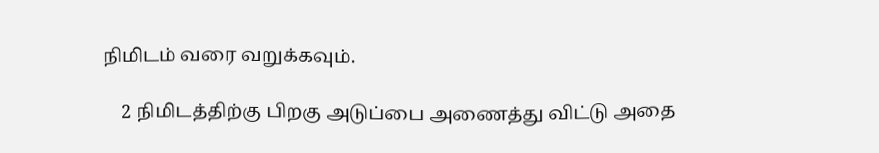நிமிடம் வரை வறுக்கவும்.

    2 நிமிடத்திற்கு பிறகு அடுப்பை அணைத்து விட்டு அதை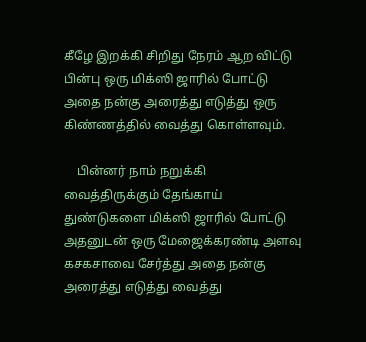கீழே இறக்கி சிறிது நேரம் ஆற விட்டு பின்பு ஒரு மிக்ஸி ஜாரில் போட்டு அதை நன்கு அரைத்து எடுத்து ஒரு கிண்ணத்தில் வைத்து கொள்ளவும்.

    பின்னர் நாம் நறுக்கி வைத்திருக்கும் தேங்காய் துண்டுகளை மிக்ஸி ஜாரில் போட்டு அதனுடன் ஒரு மேஜைக்கரண்டி அளவு கசகசாவை சேர்த்து அதை நன்கு அரைத்து எடுத்து வைத்து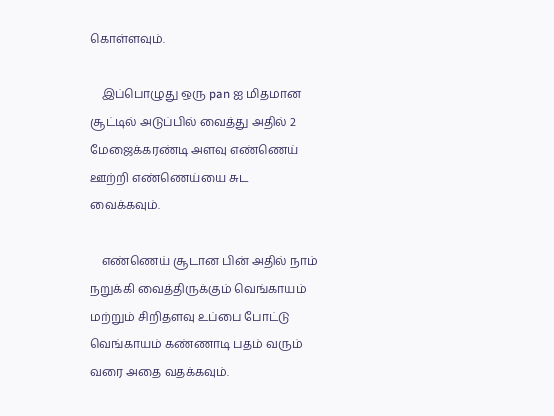கொள்ளவும்.

    இப்பொழுது ஒரு pan ஐ மிதமான சூட்டில் அடுப்பில் வைத்து அதில் 2 மேஜைக்கரண்டி அளவு எண்ணெய் ஊற்றி எண்ணெய்யை சுட வைக்கவும்.

    எண்ணெய் சூடான பின் அதில் நாம் நறுக்கி வைத்திருக்கும் வெங்காயம் மற்றும் சிறிதளவு உப்பை போட்டு வெங்காயம் கண்ணாடி பதம் வரும் வரை அதை வதக்கவும்.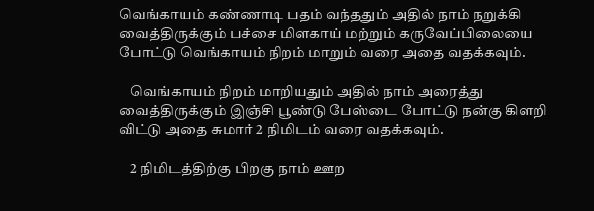வெங்காயம் கண்ணாடி பதம் வந்ததும் அதில் நாம் நறுக்கி வைத்திருக்கும் பச்சை மிளகாய் மற்றும் கருவேப்பிலையை போட்டு வெங்காயம் நிறம் மாறும் வரை அதை வதக்கவும்.

    வெங்காயம் நிறம் மாறியதும் அதில் நாம் அரைத்து வைத்திருக்கும் இஞ்சி பூண்டு பேஸ்டை போட்டு நன்கு கிளறி விட்டு அதை சுமார் 2 நிமிடம் வரை வதக்கவும்.

    2 நிமிடத்திற்கு பிறகு நாம் ஊற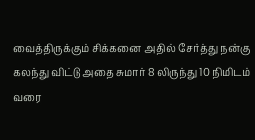வைத்திருக்கும் சிக்கனை அதில் சேர்த்து நன்கு கலந்து விட்டு அதை சுமார் 8 லிருந்து 10 நிமிடம் வரை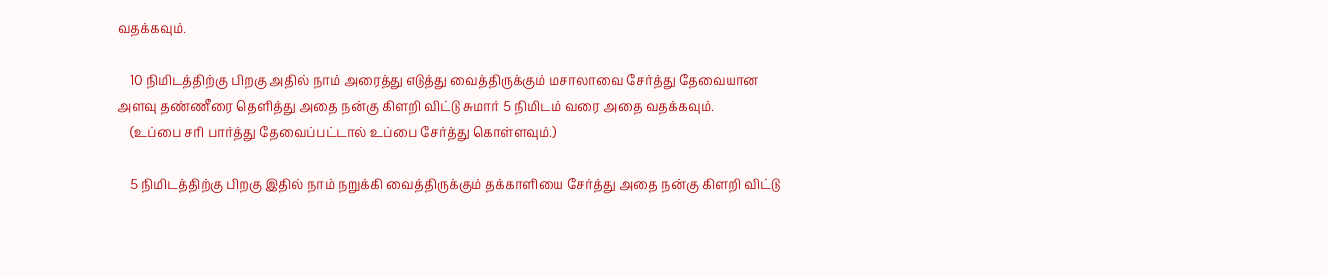வதக்கவும்.

    10 நிமிடத்திற்கு பிறகு அதில் நாம் அரைத்து எடுத்து வைத்திருக்கும் மசாலாவை சேர்த்து தேவையான அளவு தண்ணீரை தெளித்து அதை நன்கு கிளறி விட்டு சுமார் 5 நிமிடம் வரை அதை வதக்கவும்.
    (உப்பை சரி பார்த்து தேவைப்பட்டால் உப்பை சேர்த்து கொள்ளவும்.)

    5 நிமிடத்திற்கு பிறகு இதில் நாம் நறுக்கி வைத்திருக்கும் தக்காளியை சேர்த்து அதை நன்கு கிளறி விட்டு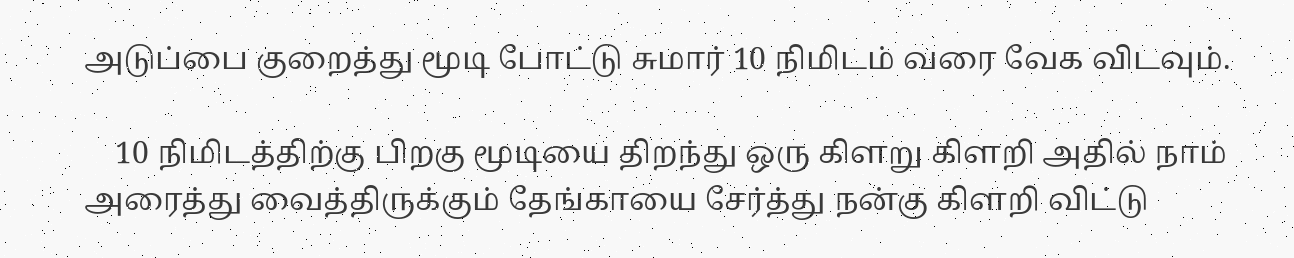அடுப்பை குறைத்து மூடி போட்டு சுமார் 10 நிமிடம் வரை வேக விடவும்.

    10 நிமிடத்திற்கு பிறகு மூடியை திறந்து ஒரு கிளறு கிளறி அதில் நாம் அரைத்து வைத்திருக்கும் தேங்காயை சேர்த்து நன்கு கிளறி விட்டு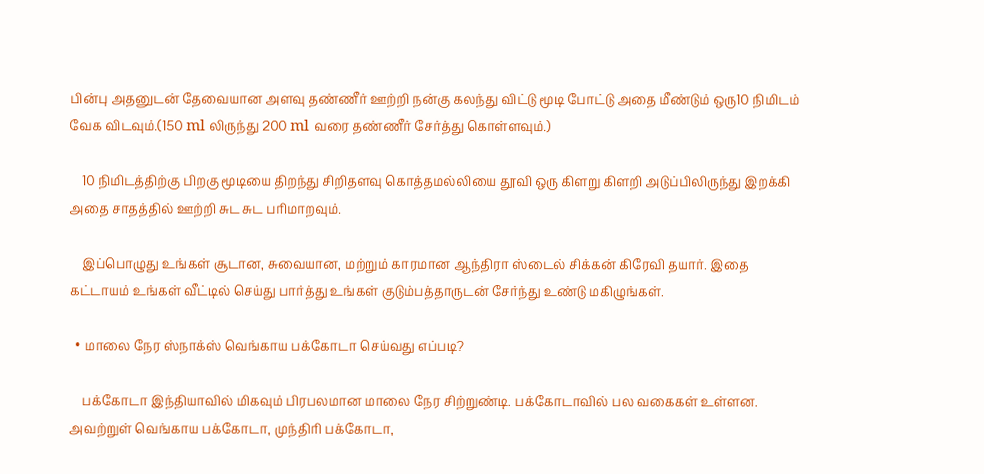பின்பு அதனுடன் தேவையான அளவு தண்ணீர் ஊற்றி நன்கு கலந்து விட்டு மூடி போட்டு அதை மீண்டும் ஒரு10 நிமிடம் வேக விடவும்.(150 ml லிருந்து 200 ml வரை தண்ணீர் சேர்த்து கொள்ளவும்.)

    10 நிமிடத்திற்கு பிறகு மூடியை திறந்து சிறிதளவு கொத்தமல்லியை தூவி ஒரு கிளறு கிளறி அடுப்பிலிருந்து இறக்கி அதை சாதத்தில் ஊற்றி சுட சுட பரிமாறவும்.

    இப்பொழுது உங்கள் சூடான, சுவையான, மற்றும் காரமான ஆந்திரா ஸ்டைல் சிக்கன் கிரேவி தயார். இதை கட்டாயம் உங்கள் வீட்டில் செய்து பார்த்து உங்கள் குடும்பத்தாருடன் சேர்ந்து உண்டு மகிழுங்கள்.

  • மாலை நேர ஸ்நாக்ஸ் வெங்காய பக்கோடா செய்வது எப்படி?

    பக்கோடா இந்தியாவில் மிகவும் பிரபலமான மாலை நேர சிற்றுண்டி. பக்கோடாவில் பல வகைகள் உள்ளன. அவற்றுள் வெங்காய பக்கோடா, முந்திரி பக்கோடா,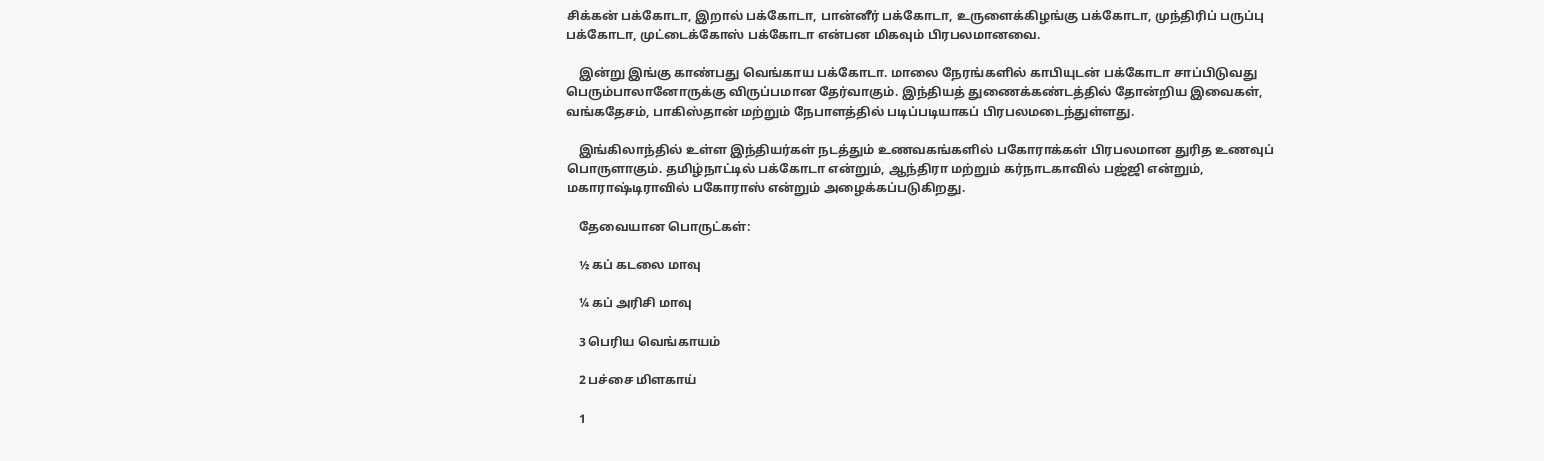சிக்கன் பக்கோடா, இறால் பக்கோடா, பான்னீர் பக்கோடா, உருளைக்கிழங்கு பக்கோடா, முந்திரிப் பருப்பு பக்கோடா, முட்டைக்கோஸ் பக்கோடா என்பன மிகவும் பிரபலமானவை.

    இன்று இங்கு காண்பது வெங்காய பக்கோடா. மாலை நேரங்களில் காபியுடன் பக்கோடா சாப்பிடுவது பெரும்பாலானோருக்கு விருப்பமான தேர்வாகும். இந்தியத் துணைக்கண்டத்தில் தோன்றிய இவைகள், வங்கதேசம், பாகிஸ்தான் மற்றும் நேபாளத்தில் படிப்படியாகப் பிரபலமடைந்துள்ளது.

    இங்கிலாந்தில் உள்ள இந்தியர்கள் நடத்தும் உணவகங்களில் பகோராக்கள் பிரபலமான துரித உணவுப் பொருளாகும். தமிழ்நாட்டில் பக்கோடா என்றும், ஆந்திரா மற்றும் கர்நாடகாவில் பஜ்ஜி என்றும், மகாராஷ்டிராவில் பகோராஸ் என்றும் அழைக்கப்படுகிறது.

    தேவையான பொருட்கள்:

    ½ கப் கடலை மாவு

    ¼ கப் அரிசி மாவு

    3 பெரிய வெங்காயம்

    2 பச்சை மிளகாய்

    1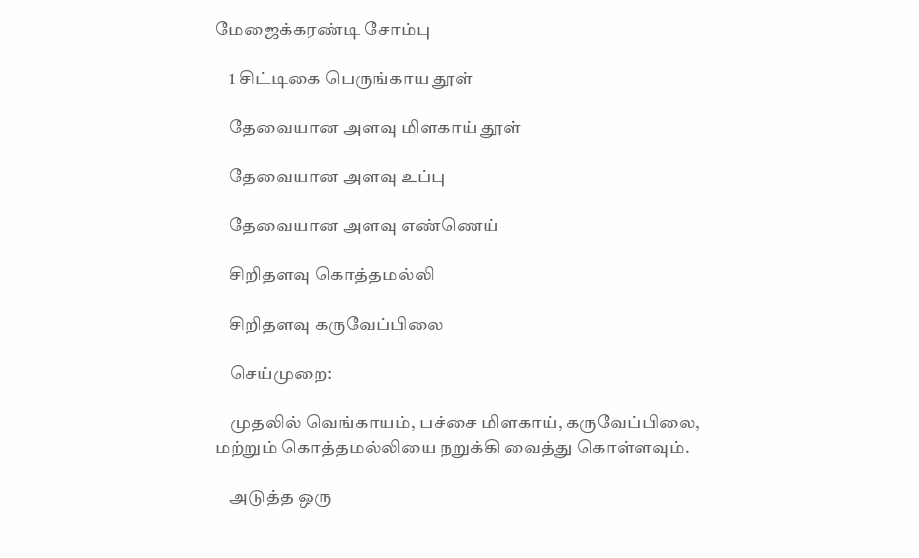மேஜைக்கரண்டி சோம்பு

    1 சிட்டிகை பெருங்காய தூள்

    தேவையான அளவு மிளகாய் தூள்

    தேவையான அளவு உப்பு

    தேவையான அளவு எண்ணெய்

    சிறிதளவு கொத்தமல்லி

    சிறிதளவு கருவேப்பிலை

    செய்முறை:

    முதலில் வெங்காயம், பச்சை மிளகாய், கருவேப்பிலை, மற்றும் கொத்தமல்லியை நறுக்கி வைத்து கொள்ளவும்.

    அடுத்த ஒரு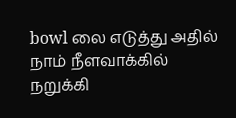bowl லை எடுத்து அதில் நாம் நீளவாக்கில் நறுக்கி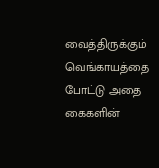வைத்திருக்கும் வெங்காயத்தை போட்டு அதை கைகளின்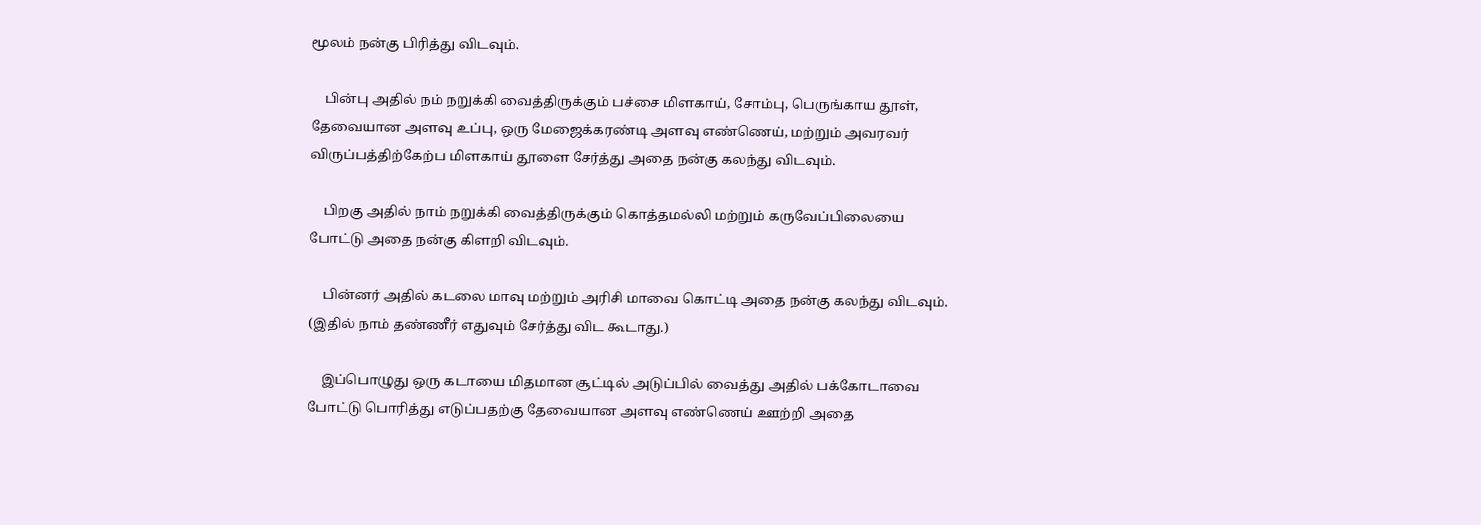மூலம் நன்கு பிரித்து விடவும்.

    பின்பு அதில் நம் நறுக்கி வைத்திருக்கும் பச்சை மிளகாய், சோம்பு, பெருங்காய தூள், தேவையான அளவு உப்பு, ஒரு மேஜைக்கரண்டி அளவு எண்ணெய், மற்றும் அவரவர் விருப்பத்திற்கேற்ப மிளகாய் தூளை சேர்த்து அதை நன்கு கலந்து விடவும்.

    பிறகு அதில் நாம் நறுக்கி வைத்திருக்கும் கொத்தமல்லி மற்றும் கருவேப்பிலையை போட்டு அதை நன்கு கிளறி விடவும்.

    பின்னர் அதில் கடலை மாவு மற்றும் அரிசி மாவை கொட்டி அதை நன்கு கலந்து விடவும். (இதில் நாம் தண்ணீர் எதுவும் சேர்த்து விட கூடாது.)

    இப்பொழுது ஒரு கடாயை மிதமான சூட்டில் அடுப்பில் வைத்து அதில் பக்கோடாவை போட்டு பொரித்து எடுப்பதற்கு தேவையான அளவு எண்ணெய் ஊற்றி அதை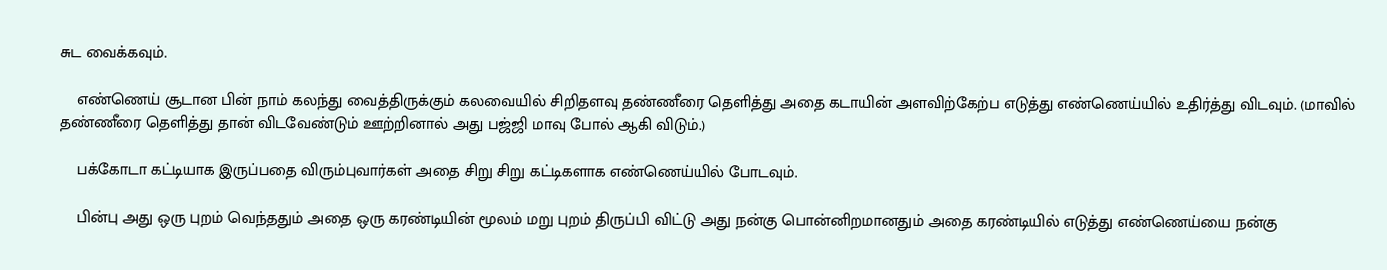சுட வைக்கவும்.

    எண்ணெய் சூடான பின் நாம் கலந்து வைத்திருக்கும் கலவையில் சிறிதளவு தண்ணீரை தெளித்து அதை கடாயின் அளவிற்கேற்ப எடுத்து எண்ணெய்யில் உதிர்த்து விடவும். (மாவில் தண்ணீரை தெளித்து தான் விடவேண்டும் ஊற்றினால் அது பஜ்ஜி மாவு போல் ஆகி விடும்.)

    பக்கோடா கட்டியாக இருப்பதை விரும்புவார்கள் அதை சிறு சிறு கட்டிகளாக எண்ணெய்யில் போடவும்.

    பின்பு அது ஒரு புறம் வெந்ததும் அதை ஒரு கரண்டியின் மூலம் மறு புறம் திருப்பி விட்டு அது நன்கு பொன்னிறமானதும் அதை கரண்டியில் எடுத்து எண்ணெய்யை நன்கு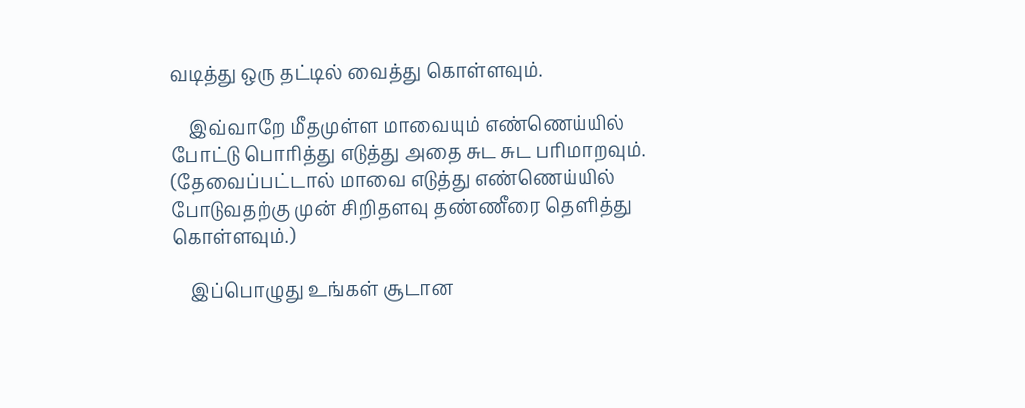வடித்து ஒரு தட்டில் வைத்து கொள்ளவும்.

    இவ்வாறே மீதமுள்ள மாவையும் எண்ணெய்யில் போட்டு பொரித்து எடுத்து அதை சுட சுட பரிமாறவும். (தேவைப்பட்டால் மாவை எடுத்து எண்ணெய்யில் போடுவதற்கு முன் சிறிதளவு தண்ணீரை தெளித்து கொள்ளவும்.)

    இப்பொழுது உங்கள் சூடான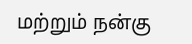மற்றும் நன்கு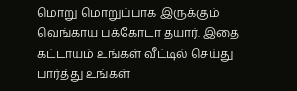மொறு மொறுப்பாக இருக்கும் வெங்காய பக்கோடா தயார். இதை கட்டாயம் உங்கள் வீட்டில் செய்து பார்த்து உங்கள்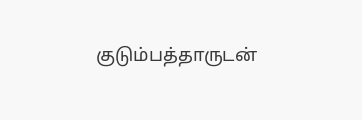குடும்பத்தாருடன்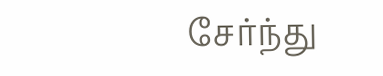சேர்ந்து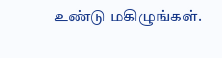உண்டு மகிழுங்கள்.